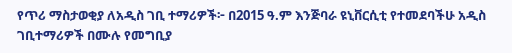የጥሪ ማስታወቂያ ለአዲስ ገቢ ተማሪዎች፦ በ2015 ዓ.ም እንጅባራ ዩኒቨርሲቲ የተመደባችሁ አዲስ ገቢተማሪዎች በሙሉ የመግቢያ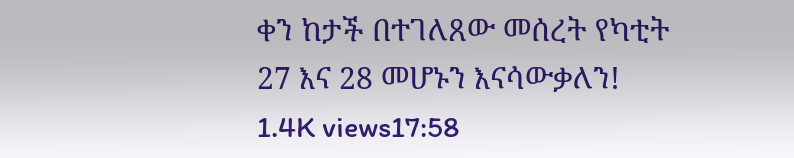ቀን ከታች በተገለጸው መሰረት የካቲት 27 እና 28 መሆኑን እናሳውቃለን! 1.4K views17:58